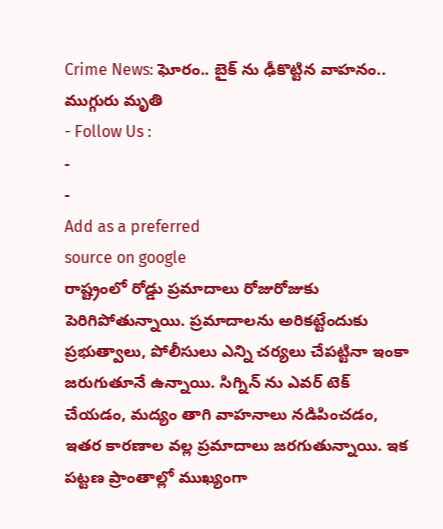Crime News: ఘోరం.. బైక్ ను ఢీకొట్టిన వాహనం.. ముగ్గురు మృతి
- Follow Us :
-
-
Add as a preferred
source on google
రాష్ట్రంలో రోడ్డు ప్రమాదాలు రోజురోజుకు పెరిగిపోతున్నాయి. ప్రమాదాలను అరికట్టేందుకు ప్రభుత్వాలు, పోలీసులు ఎన్ని చర్యలు చేపట్టినా ఇంకా జరుగుతూనే ఉన్నాయి. సిగ్నిన్ ను ఎవర్ టెక్ చేయడం, మద్యం తాగి వాహనాలు నడిపించడం, ఇతర కారణాల వల్ల ప్రమాదాలు జరగుతున్నాయి. ఇక పట్టణ ప్రాంతాల్లో ముఖ్యంగా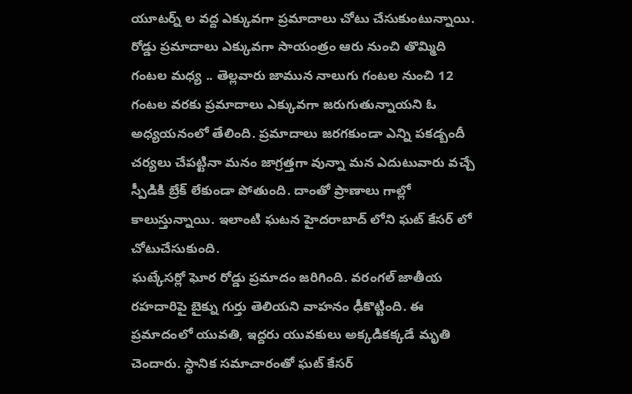యూటర్న్ ల వద్ద ఎక్కువగా ప్రమాదాలు చోటు చేసుకుంటున్నాయి. రోడ్డు ప్రమాదాలు ఎక్కువగా సాయంత్రం ఆరు నుంచి తొమ్మిది గంటల మధ్య .. తెల్లవారు జామున నాలుగు గంటల నుంచి 12 గంటల వరకు ప్రమాదాలు ఎక్కువగా జరుగుతున్నాయని ఓ అధ్యయనంలో తేలింది. ప్రమాదాలు జరగకుండా ఎన్ని పకడ్బందీ చర్యలు చేపట్టినా మనం జాగ్రత్తగా వున్నా మన ఎదుటువారు వచ్చే స్పీడికి బ్రేక్ లేకుండా పోతుంది. దాంతో ప్రాణాలు గాల్లో కాలుస్తున్నాయి. ఇలాంటి ఘటన హైదరాబాద్ లోని ఘట్ కేసర్ లో చోటుచేసుకుంది.
ఘట్కేసర్లో ఘోర రోడ్డు ప్రమాదం జరిగింది. వరంగల్ జాతీయ రహదారిపై బైక్ను గుర్తు తెలియని వాహనం ఢీకొట్టింది. ఈ ప్రమాదంలో యువతి, ఇద్దరు యువకులు అక్కడికక్కడే మృతి చెందారు. స్థానిక సమాచారంతో ఘట్ కేసర్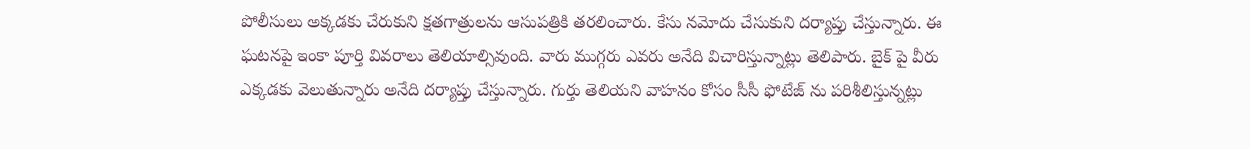పోలీసులు అక్కడకు చేరుకుని క్షతగాత్రులను ఆసుపత్రికి తరలించారు. కేసు నమోదు చేసుకుని దర్యాప్తు చేస్తున్నారు. ఈ ఘటనపై ఇంకా పూర్తి వివరాలు తెలియాల్సివుంది. వారు ముగ్గరు ఎవరు అనేది విచారిస్తున్నాట్లు తెలిపారు. బైక్ పై వీరు ఎక్కడకు వెలుతున్నారు అనేది దర్యాప్తు చేస్తున్నారు. గుర్తు తెలియని వాహనం కోసం సీసీ ఫోటేజ్ ను పరిశీలిస్తున్నట్లు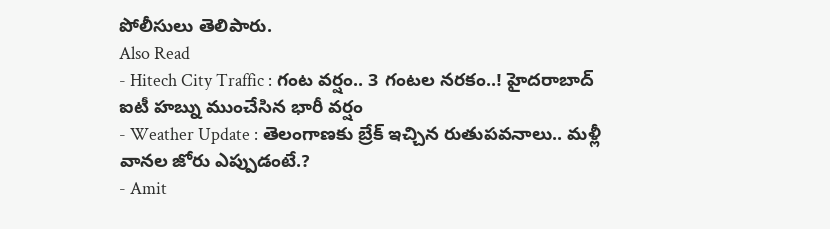పోలీసులు తెలిపారు.
Also Read
- Hitech City Traffic : గంట వర్షం.. 3 గంటల నరకం..! హైదరాబాద్ ఐటీ హబ్ను ముంచేసిన భారీ వర్షం
- Weather Update : తెలంగాణకు బ్రేక్ ఇచ్చిన రుతుపవనాలు.. మళ్లీ వానల జోరు ఎప్పుడంటే.?
- Amit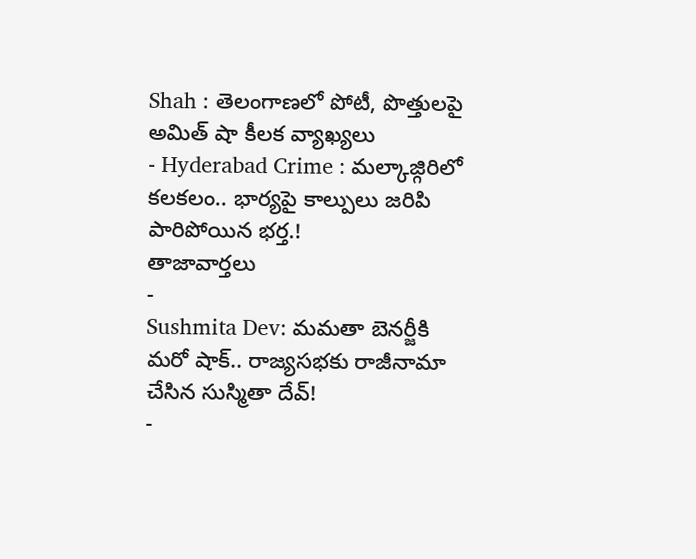Shah : తెలంగాణలో పోటీ, పొత్తులపై అమిత్ షా కీలక వ్యాఖ్యలు
- Hyderabad Crime : మల్కాజ్గిరిలో కలకలం.. భార్యపై కాల్పులు జరిపి పారిపోయిన భర్త.!
తాజావార్తలు
-
Sushmita Dev: మమతా బెనర్జీకి మరో షాక్.. రాజ్యసభకు రాజీనామా చేసిన సుస్మితా దేవ్!
-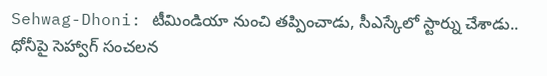Sehwag-Dhoni: టీమిండియా నుంచి తప్పించాడు, సీఎస్కేలో స్టార్ను చేశాడు.. ధోనీపై సెహ్వాగ్ సంచలన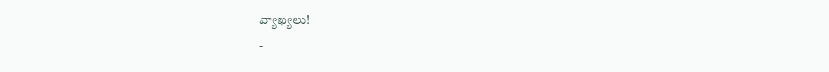వ్యాఖ్యలు!
-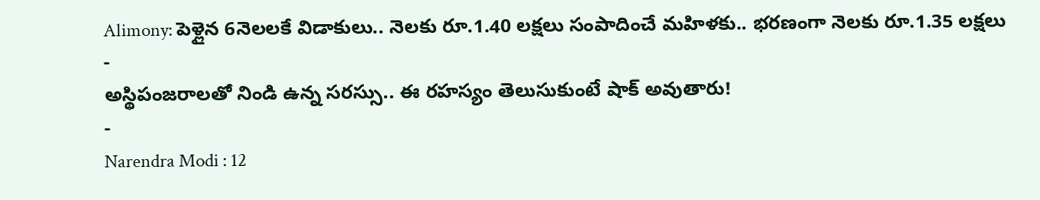Alimony: పెళ్లైన 6నెలలకే విడాకులు.. నెలకు రూ.1.40 లక్షలు సంపాదించే మహిళకు.. భరణంగా నెలకు రూ.1.35 లక్షలు
-
అస్థిపంజరాలతో నిండి ఉన్న సరస్సు.. ఈ రహస్యం తెలుసుకుంటే షాక్ అవుతారు!
-
Narendra Modi : 12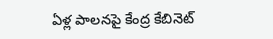ఏళ్ల పాలనపై కేంద్ర కేబినెట్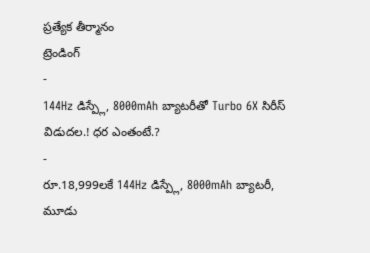ప్రత్యేక తీర్మానం
ట్రెండింగ్
-
144Hz డిస్ప్లే, 8000mAh బ్యాటరీతో Turbo 6X సిరీస్ విడుదల.! ధర ఎంతంటే.?
-
రూ.18,999లకే 144Hz డిస్ప్లే, 8000mAh బ్యాటరీ, మూడు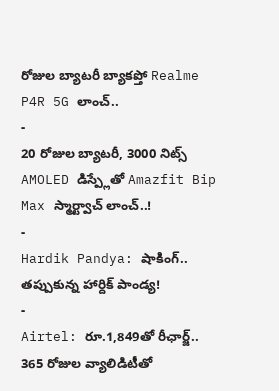రోజుల బ్యాటరీ బ్యాకప్తో Realme P4R 5G లాంచ్..
-
20 రోజుల బ్యాటరీ, 3000 నిట్స్ AMOLED డిస్ప్లేతో Amazfit Bip Max స్మార్ట్వాచ్ లాంచ్..!
-
Hardik Pandya: షాకింగ్.. తప్పుకున్న హార్దిక్ పాండ్య!
-
Airtel: రూ.1,849తో రీఛార్జ్.. 365 రోజుల వ్యాలిడిటీతో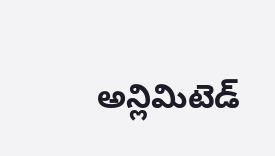అన్లిమిటెడ్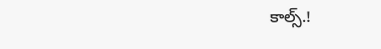కాల్స్.!